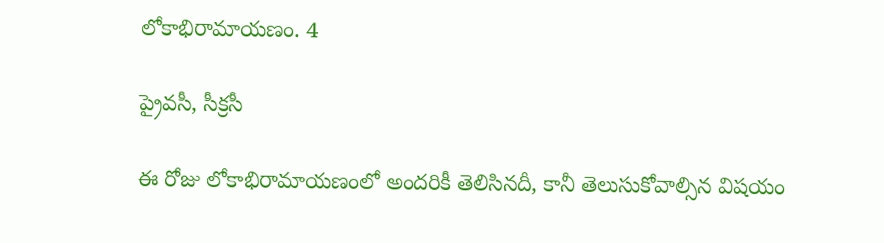లోకాభిరామాయణం. 4

ప్రైవసీ, సీక్రసీ

ఈ రోజు లోకాభిరామాయణంలో అందరికీ తెలిసినదీ, కానీ తెలుసుకోవాల్సిన విషయం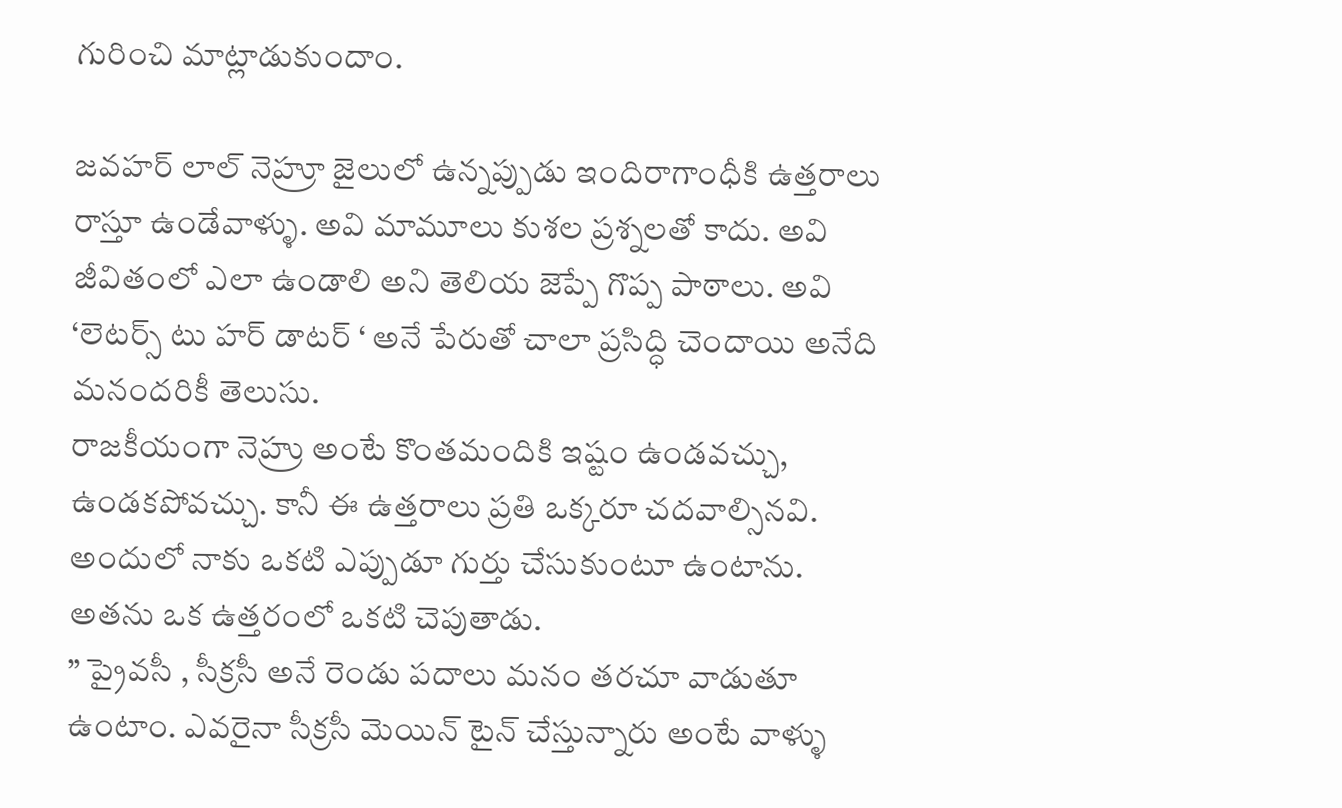గురించి మాట్లాడుకుందాం.

జవహర్ లాల్ నెహ్రూ జైలులో ఉన్నప్పుడు ఇందిరాగాంధీకి ఉత్తరాలు రాస్తూ ఉండేవాళ్ళు. అవి మామూలు కుశల ప్రశ్నలతో కాదు. అవి జీవితంలో ఎలా ఉండాలి అని తెలియ జెప్పే గొప్ప పాఠాలు. అవి ‘లెటర్స్ టు హర్ డాటర్ ‘ అనే పేరుతో చాలా ప్రసిద్ధి చెందాయి అనేది మనందరికీ తెలుసు.
రాజకీయంగా నెహ్రు అంటే కొంతమందికి ఇష్టం ఉండవచ్చు, ఉండకపోవచ్చు. కానీ ఈ ఉత్తరాలు ప్రతి ఒక్కరూ చదవాల్సినవి.
అందులో నాకు ఒకటి ఎప్పుడూ గుర్తు చేసుకుంటూ ఉంటాను. అతను ఒక ఉత్తరంలో ఒకటి చెపుతాడు.
” ప్రైవసీ , సీక్రసీ అనే రెండు పదాలు మనం తరచూ వాడుతూ ఉంటాం. ఎవరైనా సీక్రసీ మెయిన్ టైన్ చేస్తున్నారు అంటే వాళ్ళు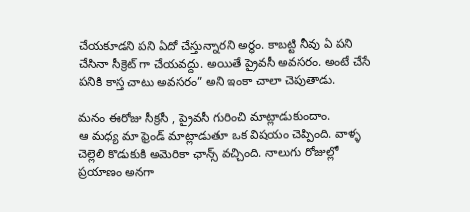చేయకూడని పని ఏదో చేస్తున్నారని అర్ధం. కాబట్టి నీవు ఏ పని చేసినా సీక్రెట్ గా చేయవద్దు‌. అయితే ప్రైవసీ అవసరం. అంటే చేసే పనికి కాస్త చాటు అవసరం” అని ఇంకా చాలా చెపుతాడు.

మనం ఈరోజు సీక్రసీ , ప్రైవసీ గురించి మాట్లాడుకుందాం.
ఆ మధ్య మా ఫ్రెండ్ మాట్లాడుతూ ఒక విషయం చెప్పింది. వాళ్ళ చెల్లెలి కొడుకుకి అమెరికా ఛాన్స్ వచ్చింది. నాలుగు రోజుల్లో ప్రయాణం అనగా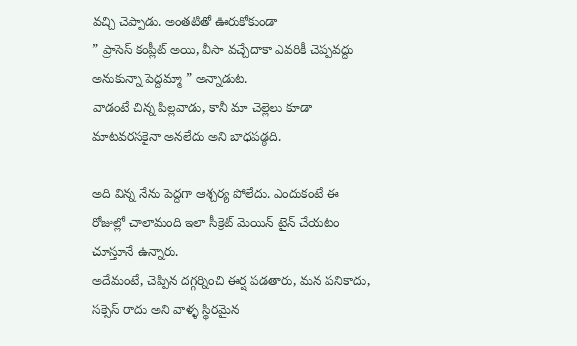వచ్చి చెప్పాడు. అంతటితో ఊరుకోకుండా
” ప్రాసెస్ కంప్లీట్ అయి, వీసా వచ్చేదాకా ఎవరికీ చెప్పవద్దు అనుకున్నా పెద్దమ్మా ” అన్నాడుట.
వాడంటే చిన్న పిల్లవాడు, కానీ మా చెల్లెలు కూడా మాటవరసకైనా అనలేదు అని బాధపడ్ఠది.

అది విన్న నేను పెద్దగా ఆశ్చర్య పోలేదు. ఎందుకంటే ఈ రోజుల్లో చాలామంది ఇలా సీక్రెట్ మెయిన్ టైన్ చేయటం చూస్తూనే ఉన్నారు.
అదేమంటే, చెప్పిన దగ్గర్నించి ఈర్ష పడతారు, మన పనికాదు, సక్సెస్ రాదు అని వాళ్ళ స్థిరమైన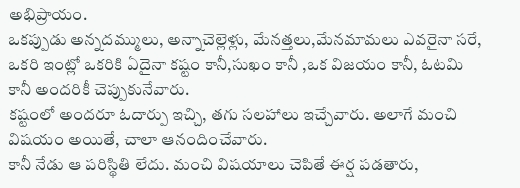అభిప్రాయం.
ఒకప్పుడు అన్నదమ్ములు, అన్నాచెల్లెళ్లు, మేనత్తలు,మేనమామలు ఎవరైనా సరే, ఒకరి ఇంట్లో ఒకరికి ఏదైనా కష్టం కానీ,సుఖం కానీ ,ఒక విజయం కానీ, ఓటమి కానీ అందరికీ చెప్పుకునేవారు.
కష్టంలో అందరూ ఓదార్పు ఇచ్చి, తగు సలహాలు ఇచ్చేవారు. అలాగే మంచి విషయం అయితే, చాలా ఆనందించేవారు.
కానీ నేడు ఆ పరిస్థితి లేదు. మంచి విషయాలు చెపితే ఈర్ష పడతారు,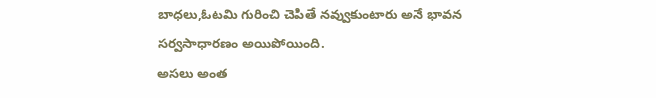బాధలు,ఓటమి గురించి చెపితే నవ్వుకుంటారు అనే భావన సర్వసాధారణం అయిపోయింది.
అసలు అంత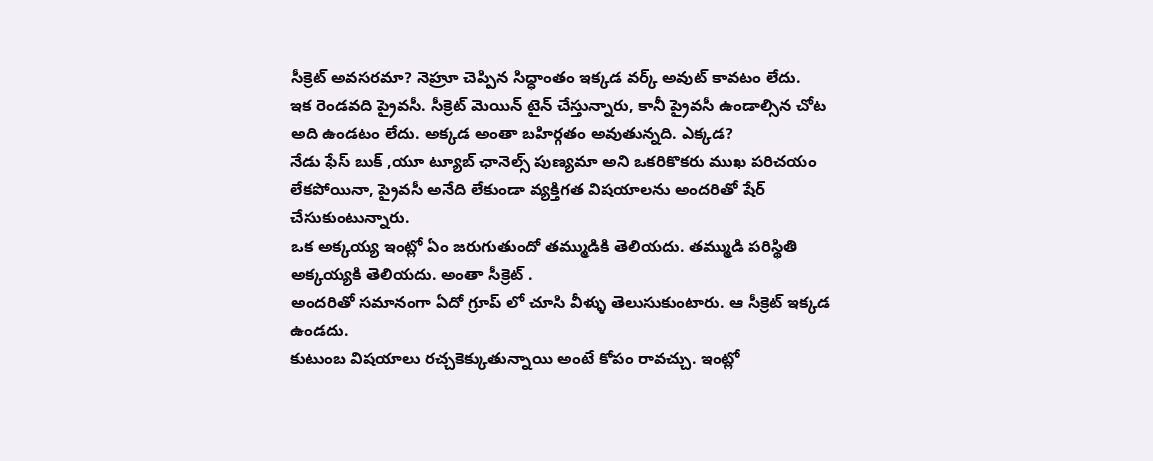సీక్రెట్ అవసరమా? నెహ్రూ చెప్పిన సిధ్ధాంతం ఇక్కడ వర్క్ అవుట్ కావటం లేదు.
ఇక రెండవది ప్రైవసీ. సీక్రెట్ మెయిన్ టైన్ చేస్తున్నారు, కానీ ప్రైవసీ ఉండాల్సిన చోట అది ఉండటం లేదు. అక్కడ అంతా బహిర్గతం అవుతున్నది. ఎక్కడ?
నేడు ఫేస్ బుక్ ,యూ ట్యూబ్ ఛానెల్స్ పుణ్యమా అని ఒకరికొకరు ముఖ పరిచయం లేకపోయినా, ప్రైవసీ అనేది లేకుండా వ్యక్తిగత విషయాలను అందరితో షేర్ చేసుకుంటున్నారు.
ఒక అక్కయ్య ఇంట్లో ఏం జరుగుతుందో తమ్ముడికి తెలియదు. తమ్ముడి పరిస్థితి అక్కయ్యకి తెలియదు. అంతా సీక్రెట్ .
అందరితో సమానంగా ఏదో గ్రూప్ లో చూసి వీళ్ళు తెలుసుకుంటారు. ఆ సీక్రెట్ ఇక్కడ ఉండదు.
కుటుంబ విషయాలు రచ్చకెక్కుతున్నాయి అంటే కోపం రావచ్చు. ఇంట్లో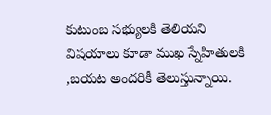కుటుంబ సభ్యులకి తెలియని విషయాలు కూడా ముఖ స్నేహితులకి ,బయట అందరికీ తెలుస్తున్నాయి.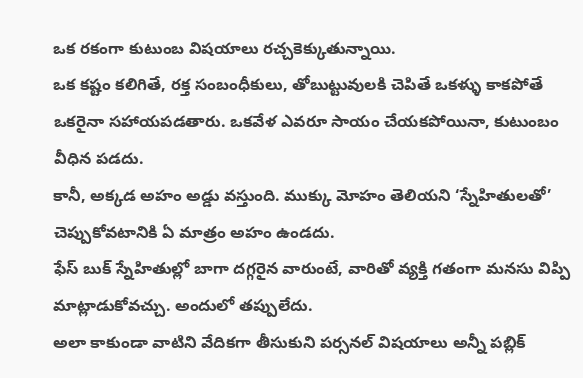ఒక రకంగా కుటుంబ విషయాలు రచ్చకెక్కుతున్నాయి.
ఒక కష్టం కలిగితే, రక్త సంబంధీకులు, తోబుట్టువులకి చెపితే ఒకళ్ళు కాకపోతే ఒకరైనా సహాయపడతారు. ఒకవేళ ఎవరూ సాయం చేయకపోయినా, కుటుంబం వీధిన పడదు.
కానీ, అక్కడ అహం అడ్డు వస్తుంది. ముక్కు మోహం తెలియని ‘స్నేహితులతో’ చెప్పుకోవటానికి ఏ మాత్రం అహం ఉండదు.
ఫేస్ బుక్ స్నేహితుల్లో బాగా దగ్గరైన వారుంటే, వారితో వ్యక్తి గతంగా మనసు విప్పి మాట్లాడుకోవచ్చు. అందులో తప్పులేదు.
అలా కాకుండా వాటిని వేదికగా తీసుకుని పర్సనల్ విషయాలు అన్నీ పబ్లిక్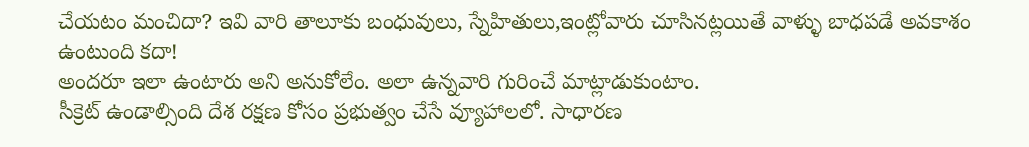చేయటం మంచిదా? ఇవి వారి తాలూకు బంధువులు, స్నేహితులు,ఇంట్లోవారు చూసినట్లయితే వాళ్ళు బాధపడే అవకాశం ఉంటుంది కదా!
అందరూ ఇలా ఉంటారు అని అనుకోలేం. అలా ఉన్నవారి గురించే మాట్లాడుకుంటాం.
సీక్రెట్ ఉండాల్సింది దేశ రక్షణ కోసం ప్రభుత్వం చేసే వ్యూహాలలో. సాధారణ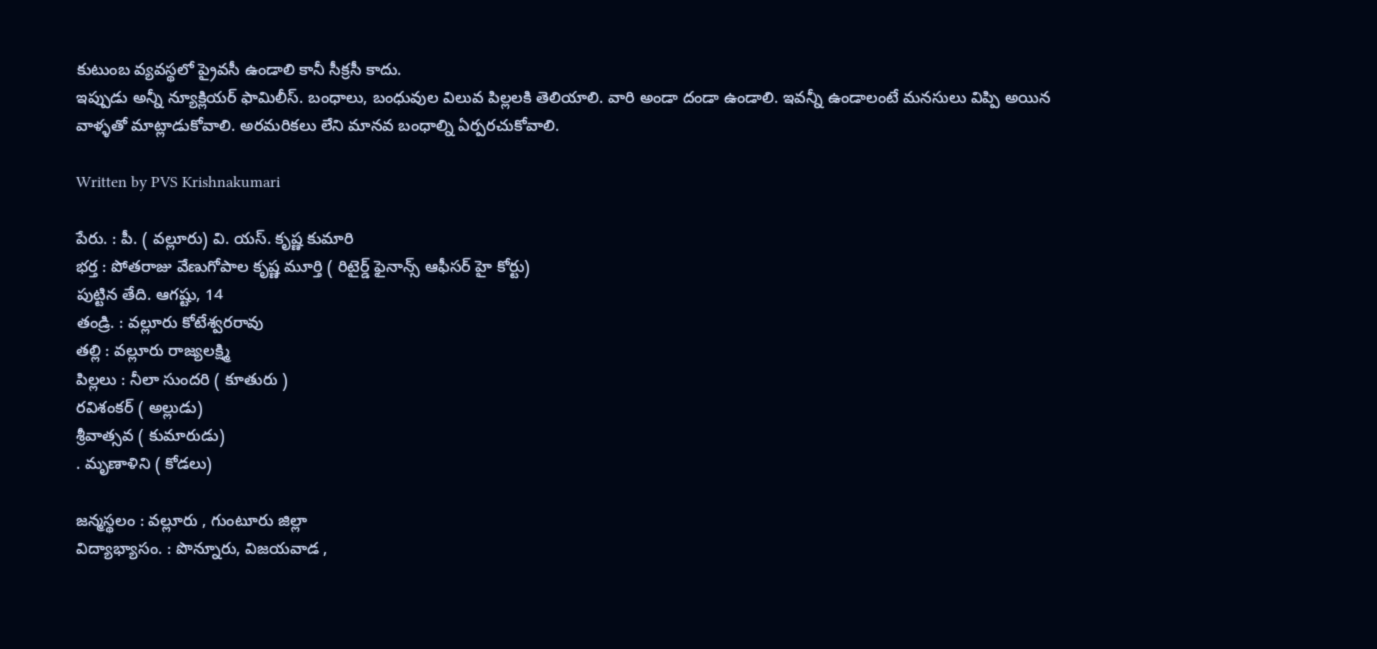కుటుంబ వ్యవస్థలో ప్రైవసీ ఉండాలి కానీ సీక్రసీ కాదు.
ఇప్పుడు అన్నీ న్యూక్లియర్ ఫామిలీస్. బంధాలు, బంధువుల విలువ పిల్లలకి తెలియాలి. వారి అండా దండా ఉండాలి. ఇవన్నీ ఉండాలంటే మనసులు విప్పి అయిన వాళ్ళతో మాట్లాడుకోవాలి. అరమరికలు లేని మానవ బంధాల్ని ఏర్పరచుకోవాలి.

Written by PVS Krishnakumari

పేరు. : పీ. ( వల్లూరు) వి. యస్. కృష్ణ కుమారి
భర్త : పోతరాజు వేణుగోపాల కృష్ణ మూర్తి ( రిటైర్డ్ ఫైనాన్స్ ఆఫీసర్ హై కోర్టు)
పుట్టిన తేది. ఆగష్టు, 14
తండ్రి. : వల్లూరు కోటేశ్వరరావు
తల్లి : వల్లూరు రాజ్యలక్ష్మి
పిల్లలు : నీలా సుందరి ( కూతురు )
రవిశంకర్ ( అల్లుడు)
శ్రీవాత్సవ ( కుమారుడు)
. మృణాళిని ( కోడలు)

జన్మస్థలం : వల్లూరు , గుంటూరు జిల్లా
విద్యాభ్యాసం. : పొన్నూరు, విజయవాడ ,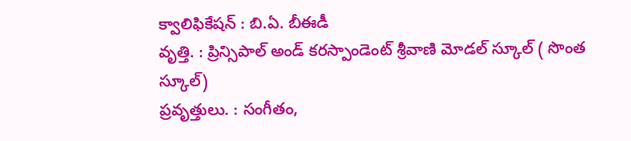క్వాలిఫికేషన్ : బి.ఏ. బీఈడీ
వృత్తి. : ప్రిన్సిపాల్ అండ్ కరస్పాండెంట్ శ్రీవాణి మోడల్ స్కూల్ ( సొంత స్కూల్)
ప్రవృత్తులు. : సంగీతం,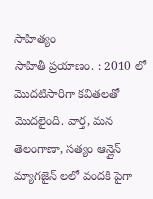సాహిత్యం
సాహితీ ప్రయాణం. : 2010 లో మొదటిసారిగా కవితలతో మొదలైంది. వార్త, మన తెలంగాణా, సత్యం ఆన్లైన్ మ్యాగజైన్ లలో వందకి పైగా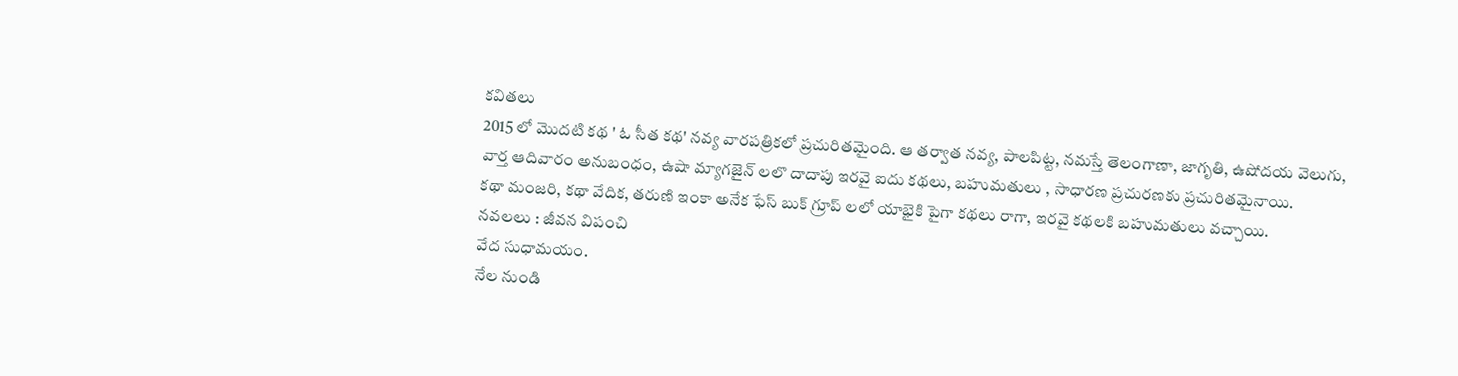కవితలు
2015 లో మొదటి కథ ' ఓ సీత కథ' నవ్య వారపత్రికలో ప్రచురితమైంది. ఆ తర్వాత నవ్య, పాలపిట్ట, నమస్తే తెలంగాణా, జాగృతి, ఉషోదయ వెలుగు, వార్త ఆదివారం అనుబంధం, ఉషా మ్యాగజైన్ లలొ దాదాపు ఇరవై ఐదు కథలు, బహుమతులు , సాధారణ ప్రచురణకు ప్రచురితమైనాయి.
కథా మంజరి, కథా వేదిక, తరుణి ఇంకా అనేక ఫేస్ బుక్ గ్రూప్ లలో యాభైకి పైగా కథలు రాగా, ఇరవై కథలకి బహుమతులు వచ్చాయి.
నవలలు : జీవన విపంచి
వేద సుధామయం.
నేల నుండి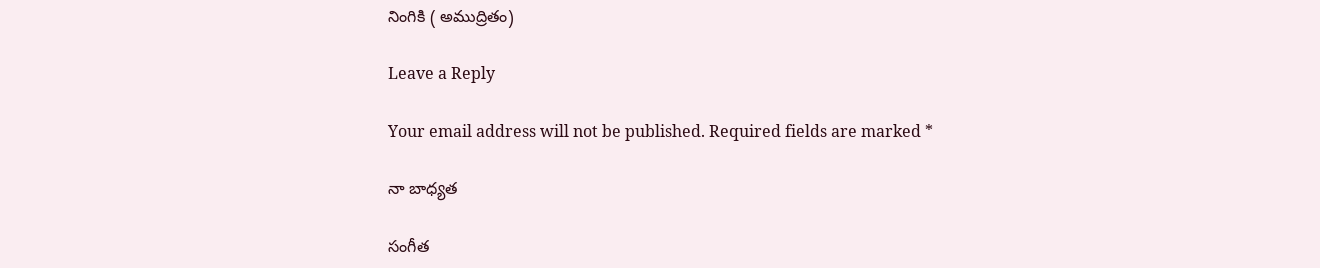నింగికి ( అముద్రితం)

Leave a Reply

Your email address will not be published. Required fields are marked *

నా బాధ్యత

సంగీత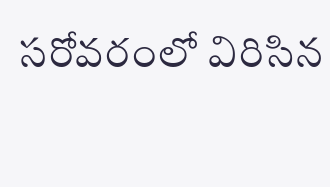సరోవరంలో విరిసిన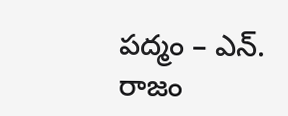పద్మం – ఎన్. రాజం